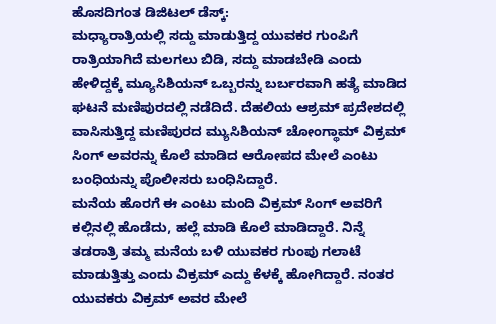ಹೊಸದಿಗಂತ ಡಿಜಿಟಲ್ ಡೆಸ್ಕ್:
ಮಧ್ಯಾರಾತ್ರಿಯಲ್ಲಿ ಸದ್ದು ಮಾಡುತ್ತಿದ್ದ ಯುವಕರ ಗುಂಪಿಗೆ ರಾತ್ರಿಯಾಗಿದೆ ಮಲಗಲು ಬಿಡಿ, ಸದ್ದು ಮಾಡಬೇಡಿ ಎಂದು ಹೇಳಿದ್ದಕ್ಕೆ ಮ್ಯೂಸಿಶಿಯನ್ ಒಬ್ಬರನ್ನು ಬರ್ಬರವಾಗಿ ಹತ್ಯೆ ಮಾಡಿದ ಘಟನೆ ಮಣಿಪುರದಲ್ಲಿ ನಡೆದಿದೆ. ದೆಹಲಿಯ ಆಶ್ರಮ್ ಪ್ರದೇಶದಲ್ಲಿ ವಾಸಿಸುತ್ತಿದ್ದ ಮಣಿಪುರದ ಮ್ಯುಸಿಶಿಯನ್ ಚೋಂಗ್ಥಾಮ್ ವಿಕ್ರಮ್ ಸಿಂಗ್ ಅವರನ್ನು ಕೊಲೆ ಮಾಡಿದ ಆರೋಪದ ಮೇಲೆ ಎಂಟು ಬಂಧಿಯನ್ನು ಪೊಲೀಸರು ಬಂಧಿಸಿದ್ದಾರೆ.
ಮನೆಯ ಹೊರಗೆ ಈ ಎಂಟು ಮಂದಿ ವಿಕ್ರಮ್ ಸಿಂಗ್ ಅವರಿಗೆ ಕಲ್ಲಿನಲ್ಲಿ ಹೊಡೆದು, ಹಲ್ಲೆ ಮಾಡಿ ಕೊಲೆ ಮಾಡಿದ್ದಾರೆ. ನಿನ್ನೆ ತಡರಾತ್ರಿ ತಮ್ಮ ಮನೆಯ ಬಳಿ ಯುವಕರ ಗುಂಪು ಗಲಾಟೆ ಮಾಡುತ್ತಿತ್ತು ಎಂದು ವಿಕ್ರಮ್ ಎದ್ದು ಕೆಳಕ್ಕೆ ಹೋಗಿದ್ದಾರೆ. ನಂತರ ಯುವಕರು ವಿಕ್ರಮ್ ಅವರ ಮೇಲೆ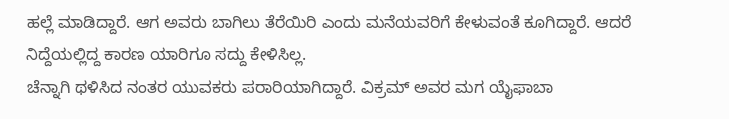ಹಲ್ಲೆ ಮಾಡಿದ್ದಾರೆ. ಆಗ ಅವರು ಬಾಗಿಲು ತೆರೆಯಿರಿ ಎಂದು ಮನೆಯವರಿಗೆ ಕೇಳುವಂತೆ ಕೂಗಿದ್ದಾರೆ. ಆದರೆ ನಿದ್ದೆಯಲ್ಲಿದ್ದ ಕಾರಣ ಯಾರಿಗೂ ಸದ್ದು ಕೇಳಿಸಿಲ್ಲ.
ಚೆನ್ನಾಗಿ ಥಳಿಸಿದ ನಂತರ ಯುವಕರು ಪರಾರಿಯಾಗಿದ್ದಾರೆ. ವಿಕ್ರಮ್ ಅವರ ಮಗ ಯೈಫಾಬಾ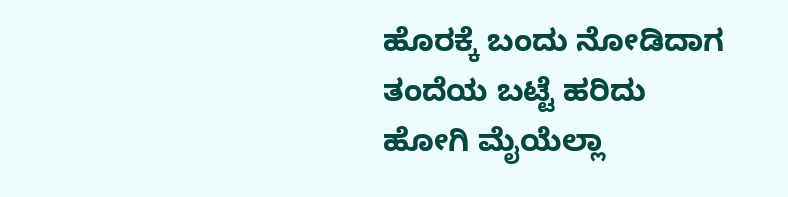ಹೊರಕ್ಕೆ ಬಂದು ನೋಡಿದಾಗ ತಂದೆಯ ಬಟ್ಟೆ ಹರಿದು ಹೋಗಿ ಮೈಯೆಲ್ಲಾ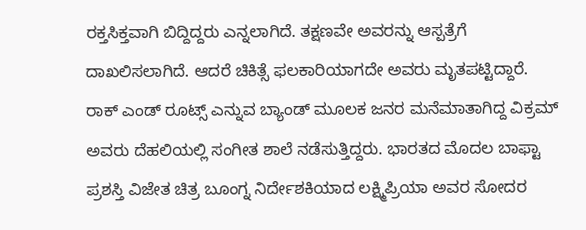ರಕ್ತಸಿಕ್ತವಾಗಿ ಬಿದ್ದಿದ್ದರು ಎನ್ನಲಾಗಿದೆ. ತಕ್ಷಣವೇ ಅವರನ್ನು ಆಸ್ಪತ್ರೆಗೆ ದಾಖಲಿಸಲಾಗಿದೆ. ಆದರೆ ಚಿಕಿತ್ಸೆ ಫಲಕಾರಿಯಾಗದೇ ಅವರು ಮೃತಪಟ್ಟಿದ್ದಾರೆ.
ರಾಕ್ ಎಂಡ್ ರೂಟ್ಸ್ ಎನ್ನುವ ಬ್ಯಾಂಡ್ ಮೂಲಕ ಜನರ ಮನೆಮಾತಾಗಿದ್ದ ವಿಕ್ರಮ್ ಅವರು ದೆಹಲಿಯಲ್ಲಿ ಸಂಗೀತ ಶಾಲೆ ನಡೆಸುತ್ತಿದ್ದರು. ಭಾರತದ ಮೊದಲ ಬಾಫ್ಟಾ ಪ್ರಶಸ್ತಿ ವಿಜೇತ ಚಿತ್ರ ಬೂಂಗ್ನ ನಿರ್ದೇಶಕಿಯಾದ ಲಕ್ಷ್ಮಿಪ್ರಿಯಾ ಅವರ ಸೋದರ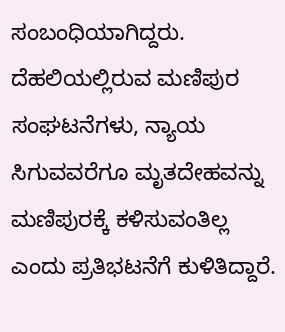ಸಂಬಂಧಿಯಾಗಿದ್ದರು.
ದೆಹಲಿಯಲ್ಲಿರುವ ಮಣಿಪುರ ಸಂಘಟನೆಗಳು, ನ್ಯಾಯ ಸಿಗುವವರೆಗೂ ಮೃತದೇಹವನ್ನು ಮಣಿಪುರಕ್ಕೆ ಕಳಿಸುವಂತಿಲ್ಲ ಎಂದು ಪ್ರತಿಭಟನೆಗೆ ಕುಳಿತಿದ್ದಾರೆ.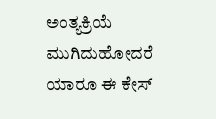ಅಂತ್ಯಕ್ರಿಯೆ ಮುಗಿದುಹೋದರೆ ಯಾರೂ ಈ ಕೇಸ್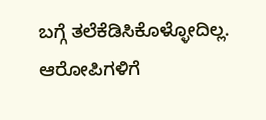ಬಗ್ಗೆ ತಲೆಕೆಡಿಸಿಕೊಳ್ಳೋದಿಲ್ಲ. ಆರೋಪಿಗಳಿಗೆ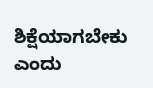ಶಿಕ್ಷೆಯಾಗಬೇಕು ಎಂದು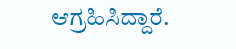ಆಗ್ರಹಿಸಿದ್ದಾರೆ.